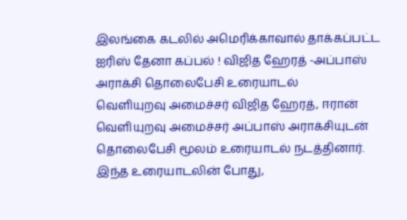இலங்கை கடலில் அமெரிக்காவால் தாக்கப்பட்ட ஐரிஸ் தேனா கப்பல் ! விஜித ஹேரத் -அப்பாஸ் அராக்சி தொலைபேசி உரையாடல்
வெளியுறவு அமைச்சர் விஜித ஹேரத், ஈரான் வெளியுறவு அமைச்சர் அப்பாஸ் அராக்சியுடன் தொலைபேசி மூலம் உரையாடல் நடத்தினார்.
இந்த உரையாடலின் போது,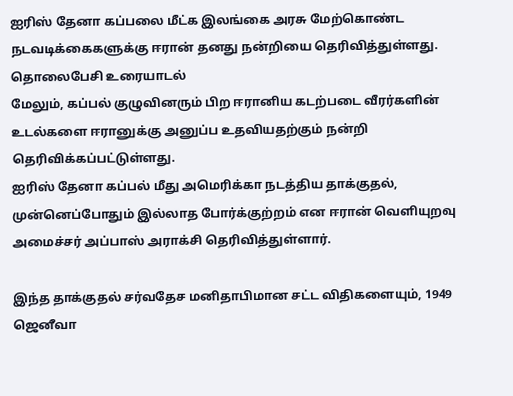ஐரிஸ் தேனா கப்பலை மீட்க இலங்கை அரசு மேற்கொண்ட நடவடிக்கைகளுக்கு ஈரான் தனது நன்றியை தெரிவித்துள்ளது.
தொலைபேசி உரையாடல்
மேலும், கப்பல் குழுவினரும் பிற ஈரானிய கடற்படை வீரர்களின் உடல்களை ஈரானுக்கு அனுப்ப உதவியதற்கும் நன்றி தெரிவிக்கப்பட்டுள்ளது.
ஐரிஸ் தேனா கப்பல் மீது அமெரிக்கா நடத்திய தாக்குதல், முன்னெப்போதும் இல்லாத போர்க்குற்றம் என ஈரான் வெளியுறவு அமைச்சர் அப்பாஸ் அராக்சி தெரிவித்துள்ளார்.

இந்த தாக்குதல் சர்வதேச மனிதாபிமான சட்ட விதிகளையும், 1949 ஜெனீவா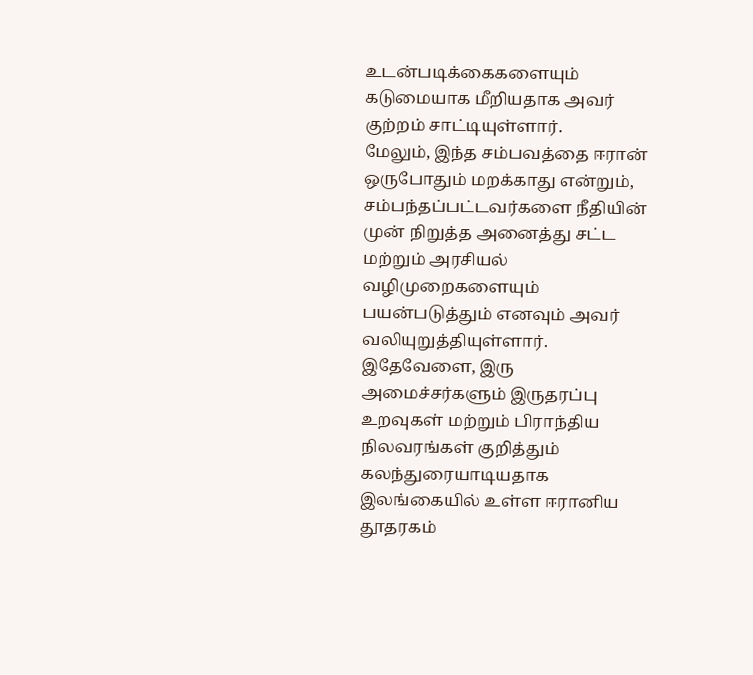உடன்படிக்கைகளையும் கடுமையாக மீறியதாக அவர் குற்றம் சாட்டியுள்ளார்.
மேலும், இந்த சம்பவத்தை ஈரான் ஒருபோதும் மறக்காது என்றும், சம்பந்தப்பட்டவர்களை நீதியின் முன் நிறுத்த அனைத்து சட்ட மற்றும் அரசியல் வழிமுறைகளையும் பயன்படுத்தும் எனவும் அவர் வலியுறுத்தியுள்ளார்.
இதேவேளை, இரு அமைச்சர்களும் இருதரப்பு உறவுகள் மற்றும் பிராந்திய நிலவரங்கள் குறித்தும் கலந்துரையாடியதாக இலங்கையில் உள்ள ஈரானிய தூதரகம்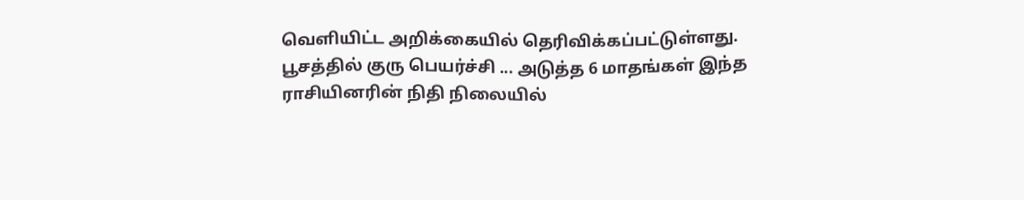வெளியிட்ட அறிக்கையில் தெரிவிக்கப்பட்டுள்ளது.
பூசத்தில் குரு பெயர்ச்சி ... அடுத்த 6 மாதங்கள் இந்த ராசியினரின் நிதி நிலையில்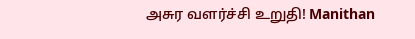அசுர வளர்ச்சி உறுதி! Manithan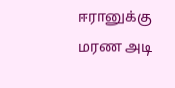ஈரானுக்கு மரண அடி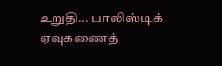உறுதி... பாலிஸ்டிக் ஏவுகணைத்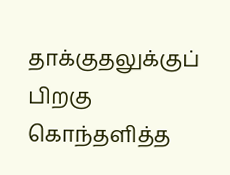தாக்குதலுக்குப் பிறகு கொந்தளித்த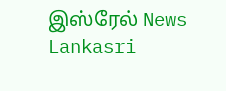இஸ்ரேல் News Lankasri